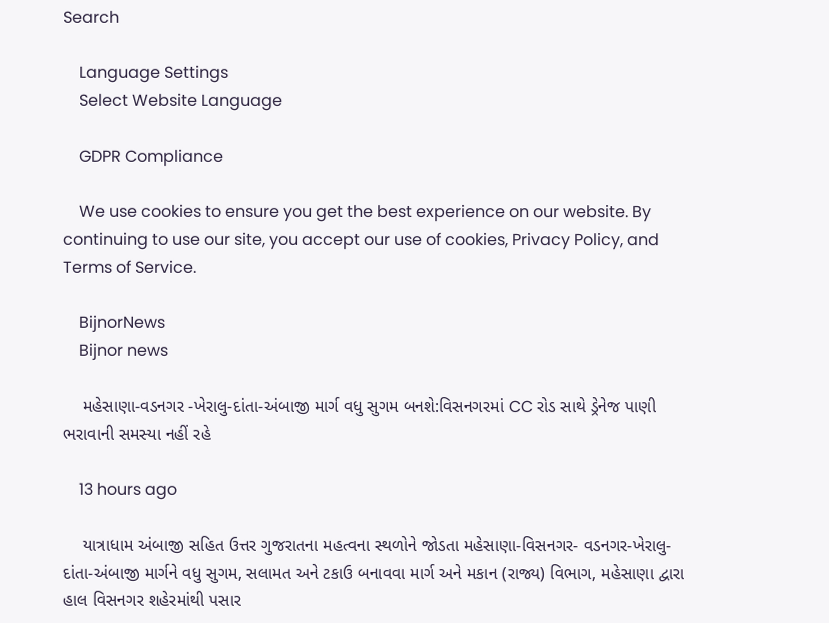Search

    Language Settings
    Select Website Language

    GDPR Compliance

    We use cookies to ensure you get the best experience on our website. By continuing to use our site, you accept our use of cookies, Privacy Policy, and Terms of Service.

    BijnorNews
    Bijnor news

    મહેસાણા-વડનગર -ખેરાલુ-દાંતા-અંબાજી માર્ગ વધુ સુગમ બનશે:વિસનગરમાં CC રોડ સાથે ડ્રેનેજ પાણી ભરાવાની સમસ્યા નહીં રહે

    13 hours ago

    યાત્રાધામ અંબાજી સહિત ઉત્તર ગુજરાતના મહત્વના સ્થળોને જોડતા મહેસાણા-વિસનગર- વડનગર-ખેરાલુ- દાંતા-અંબાજી માર્ગને વધુ સુગમ, સલામત અને ટકાઉ બનાવવા માર્ગ અને મકાન (રાજ્ય) વિભાગ, મહેસાણા દ્વારા હાલ વિસનગર શહેરમાંથી પસાર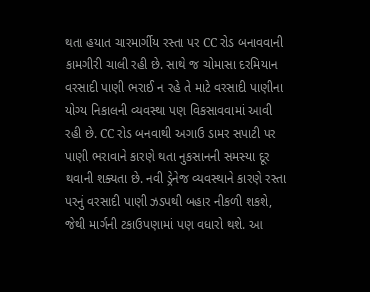થતા હયાત ચારમાર્ગીય રસ્તા પર CC રોડ બનાવવાની કામગીરી ચાલી રહી છે. સાથે જ ચોમાસા દરમિયાન વરસાદી પાણી ભરાઈ ન રહે તે માટે વરસાદી પાણીના યોગ્ય નિકાલની વ્યવસ્થા પણ વિકસાવવામાં આવી રહી છે. CC રોડ બનવાથી અગાઉ ડામર સપાટી પર પાણી ભરાવાને કારણે થતા નુકસાનની સમસ્યા દૂર થવાની શક્યતા છે. નવી ડ્રેનેજ વ્યવસ્થાને કારણે રસ્તા પરનું વરસાદી પાણી ઝડપથી બહાર નીકળી શકશે, જેથી માર્ગની ટકાઉપણામાં પણ વધારો થશે. આ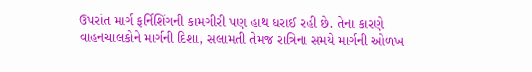ઉપરાંત માર્ગ ફર્નિશિંગની કામગીરી પણ હાથ ધરાઈ રહી છે. તેના કારણે વાહનચાલકોને માર્ગની દિશા, સલામતી તેમજ રાત્રિના સમયે માર્ગની ઓળખ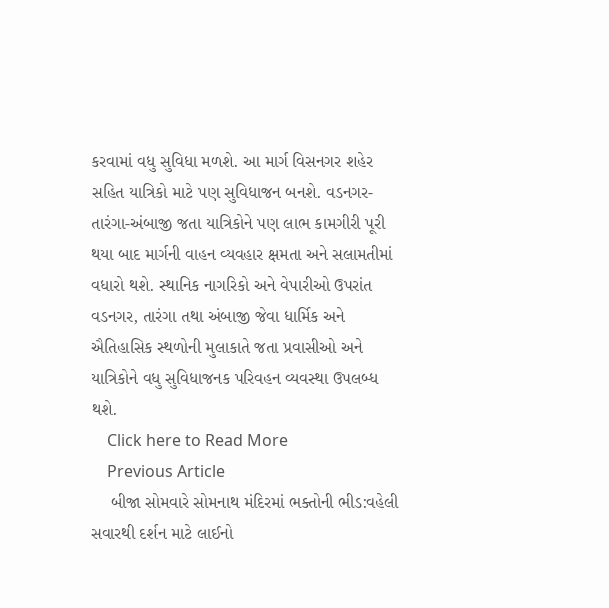કરવામાં વધુ સુવિધા મળશે. આ માર્ગ વિસનગર શહેર સહિત યાત્રિકો માટે પણ સુવિધાજન બનશે. વડનગર-તારંગા-અંબાજી જતા યાત્રિકોને પણ લાભ કામગીરી પૂરી થયા બાદ માર્ગની વાહન વ્યવહાર ક્ષમતા અને સલામતીમાં વધારો થશે. સ્થાનિક નાગરિકો અને વેપારીઓ ઉપરાંત વડનગર, તારંગા તથા અંબાજી જેવા ધાર્મિક અને ઐતિહાસિક સ્થળોની મુલાકાતે જતા પ્રવાસીઓ અને યાત્રિકોને વધુ સુવિધાજનક પરિવહન વ્યવસ્થા ઉપલબ્ધ થશે.
    Click here to Read More
    Previous Article
    બીજા સોમવારે સોમનાથ મંદિરમાં ભક્તોની ભીડ:વહેલી સવારથી દર્શન માટે લાઈનો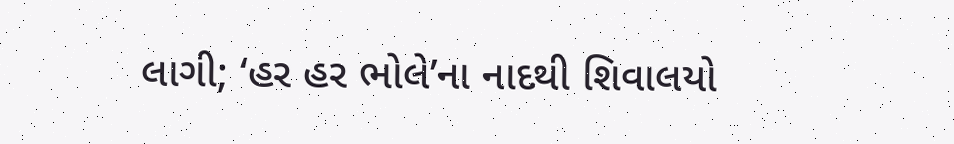લાગી; ‘હર હર ભોલે’ના નાદથી શિવાલયો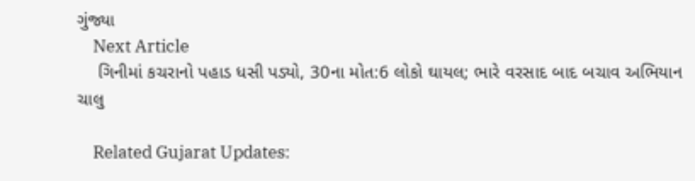ગુંજ્યા
    Next Article
    ગિનીમાં કચરાનો પહાડ ધસી પડ્યો, 30ના મોત:6 લોકો ઘાયલ; ભારે વરસાદ બાદ બચાવ અભિયાન ચાલુ

    Related Gujarat Updates: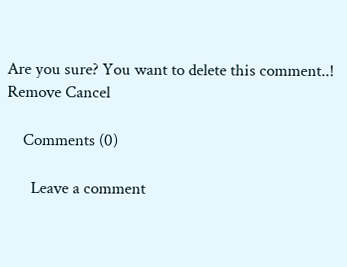Are you sure? You want to delete this comment..! Remove Cancel

    Comments (0)

      Leave a comment